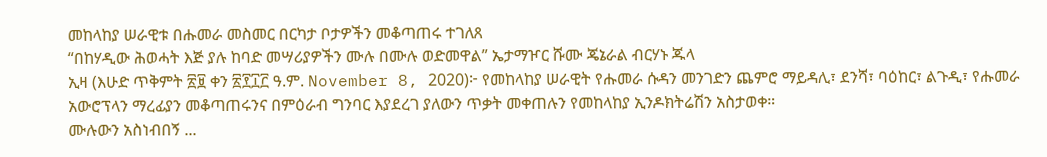መከላከያ ሠራዊቱ በሑመራ መስመር በርካታ ቦታዎችን መቆጣጠሩ ተገለጸ
“በከሃዲው ሕወሓት እጅ ያሉ ከባድ መሣሪያዎችን ሙሉ በሙሉ ወድመዋል” ኤታማዦር ሹሙ ጄኔራል ብርሃኑ ጁላ
ኢዛ (እሁድ ጥቅምት ፳፱ ቀን ፳፻፲፫ ዓ.ም. November 8, 2020)፦ የመከላከያ ሠራዊት የሑመራ ሱዳን መንገድን ጨምሮ ማይዳሊ፣ ደንሻ፣ ባዕከር፣ ልጉዲ፣ የሑመራ አውሮፕላን ማረፊያን መቆጣጠሩንና በምዕራብ ግንባር እያደረገ ያለውን ጥቃት መቀጠሉን የመከላከያ ኢንዶክትሬሽን አስታወቀ።
ሙሉውን አስነብበኝ ...